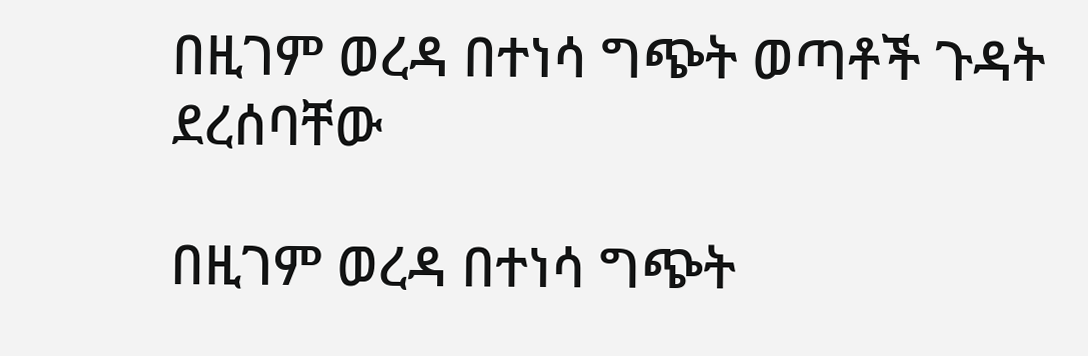በዚገም ወረዳ በተነሳ ግጭት ወጣቶች ጉዳት ደረሰባቸው

በዚገም ወረዳ በተነሳ ግጭት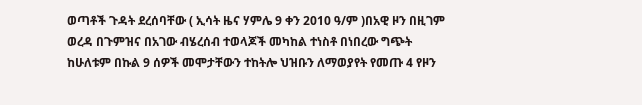ወጣቶች ጉዳት ደረሰባቸው ( ኢሳት ዜና ሃምሌ 9 ቀን 2010 ዓ/ም )በአዊ ዞን በዚገም ወረዳ በጉምዝና በአገው ብሄረሰብ ተወላጆች መካከል ተነስቶ በነበረው ግጭት ከሁለቱም በኩል 9 ሰዎች መሞታቸውን ተከትሎ ህዝቡን ለማወያየት የመጡ 4 የዞን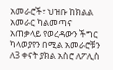አመራሮች፣ ህዝቡ ከክልል አመራር ካልመጣና አጠቃላይ የወረዳውን ችግር ካላወያየን በሚል አመራሮቹን ለ3 ቀናት ያክል አስሮ ለፖሊስ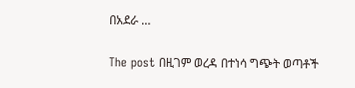በአደራ …

The post በዚገም ወረዳ በተነሳ ግጭት ወጣቶች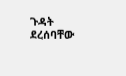ጉዳት ደረሰባቸው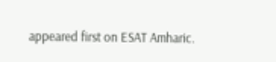appeared first on ESAT Amharic.